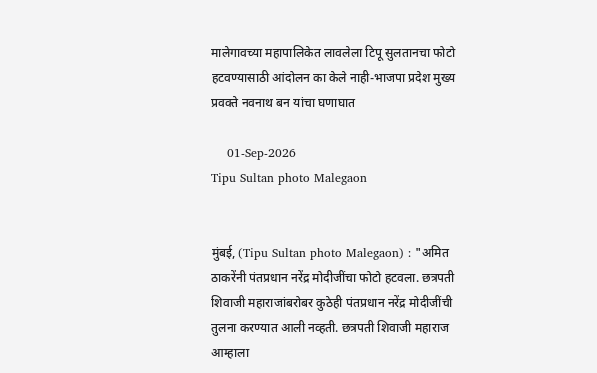मालेगावच्या महापालिकेत लावलेला टिपू सुलतानचा फोटो हटवण्यासाठी आंदोलन का केले नाही-भाजपा प्रदेश मुख्य प्रवक्ते नवनाथ बन यांचा घणाघात

    01-Sep-2026
Tipu Sultan photo Malegaon


मुंबई, (Tipu Sultan photo Malegaon) : "अमित ठाकरेंनी पंतप्रधान नरेंद्र मोदीजींचा फोटो हटवला. छत्रपती शिवाजी महाराजांबरोबर कुठेही पंतप्रधान नरेंद्र मोदीजींची तुलना करण्यात आली नव्हती. छत्रपती शिवाजी महाराज आम्हाला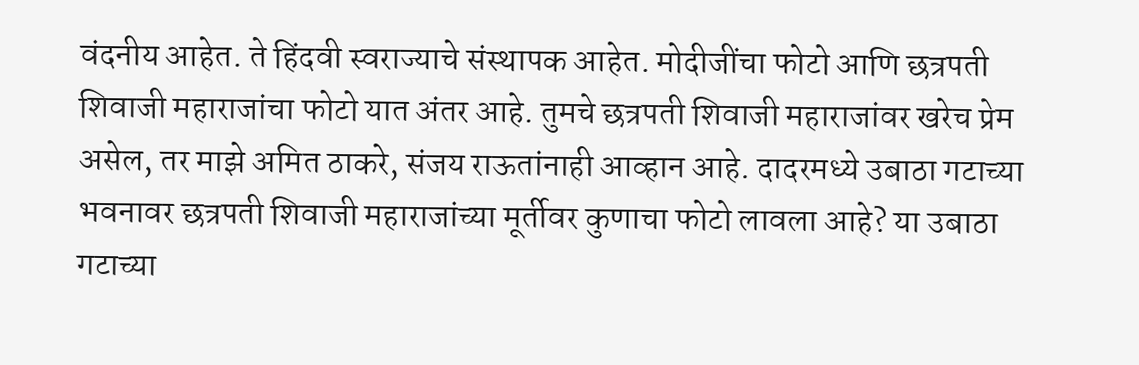वंदनीय आहेत. ते हिंदवी स्वराज्याचे संस्थापक आहेत. मोदीजींचा फोटो आणि छत्रपती शिवाजी महाराजांचा फोटो यात अंतर आहे. तुमचे छत्रपती शिवाजी महाराजांवर खरेच प्रेम असेल, तर माझे अमित ठाकरे, संजय राऊतांनाही आव्हान आहे. दादरमध्ये उबाठा गटाच्या भवनावर छत्रपती शिवाजी महाराजांच्या मूर्तीवर कुणाचा फोटो लावला आहे? या उबाठा गटाच्या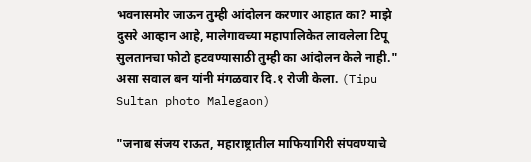भवनासमोर जाऊन तुम्ही आंदोलन करणार आहात का? माझे दुसरे आव्हान आहे, मालेगावच्या महापालिकेत लावलेला टिपू सुलतानचा फोटो हटवण्यासाठी तुम्ही का आंदोलन केले नाही." असा सवाल बन यांनी मंगळवार दि.१ रोजी केला. (Tipu Sultan photo Malegaon)

"जनाब संजय राऊत, महाराष्ट्रातील माफियागिरी संपवण्याचे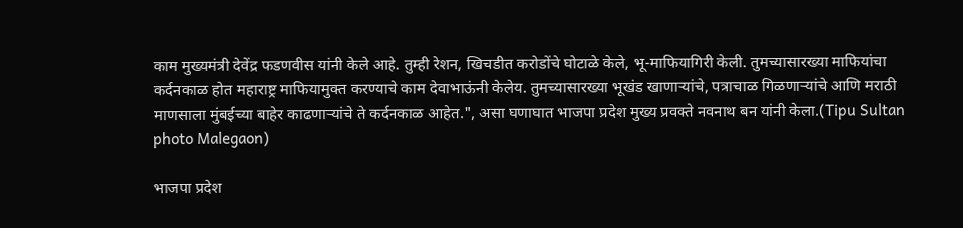काम मुख्यमंत्री देवेंद्र फडणवीस यांनी केले आहे. तुम्ही रेशन, खिचडीत करोडोंचे घोटाळे केले, भू-माफियागिरी केली. तुमच्यासारख्या माफियांचा कर्दनकाळ होत महाराष्ट्र माफियामुक्त करण्याचे काम देवाभाऊंनी केलेय. तुमच्यासारख्या भूखंड खाणाऱ्यांचे, पत्राचाळ गिळणाऱ्यांचे आणि मराठी माणसाला मुंबईच्या बाहेर काढणाऱ्यांचे ते कर्दनकाळ आहेत.", असा घणाघात भाजपा प्रदेश मुख्य प्रवक्ते नवनाथ बन यांनी केला.(Tipu Sultan photo Malegaon)

भाजपा प्रदेश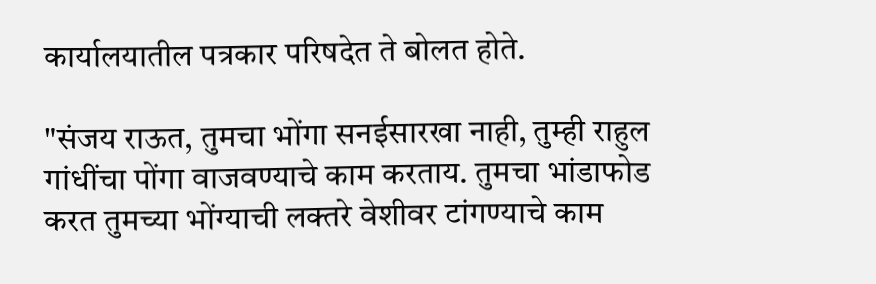कार्यालयातील पत्रकार परिषदेत ते बोलत होते.

"संजय राऊत, तुमचा भोंगा सनईसारखा नाही, तुम्ही राहुल गांधींचा पोंगा वाजवण्याचे काम करताय. तुमचा भांडाफोड करत तुमच्या भोंग्याची लक्तरे वेशीवर टांगण्याचे काम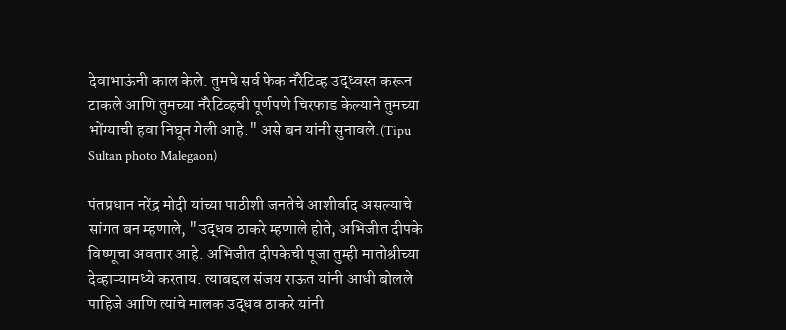देवाभाऊंनी काल केले. तुमचे सर्व फेक नॅरेटिव्ह उद्ध्वस्त करून टाकले आणि तुमच्या नॅरेटिव्हची पूर्णपणे चिरफाड केल्याने तुमच्या भोंग्याची हवा निघून गेली आहे." असे बन यांनी सुनावले.(Tipu Sultan photo Malegaon)

पंतप्रधान नरेंद्र मोदी यांच्या पाठीशी जनतेचे आशीर्वाद असल्याचे सांगत बन म्हणाले, "उद्धव ठाकरे म्हणाले होते, अभिजीत दीपके विष्णूचा अवतार आहे. अभिजीत दीपकेची पूजा तुम्ही मातोश्रीच्या देव्हाऱ्यामध्ये करताय. त्याबद्दल संजय राऊत यांनी आधी बोलले पाहिजे आणि त्यांचे मालक उद्धव ठाकरे यांनी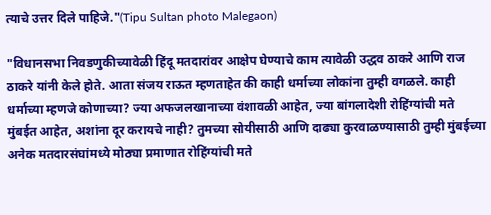त्याचे उत्तर दिले पाहिजे."(Tipu Sultan photo Malegaon)

"विधानसभा निवडणुकीच्यावेळी हिंदू मतदारांवर आक्षेप घेण्याचे काम त्यावेळी उद्धव ठाकरे आणि राज ठाकरे यांनी केले होते. आता संजय राऊत म्हणताहेत की काही धर्माच्या लोकांना तुम्ही वगळले. काही धर्माच्या म्हणजे कोणाच्या? ज्या अफजलखानाच्या वंशावळी आहेत, ज्या बांगलादेशी रोहिंग्यांची मते मुंबईत आहेत, अशांना दूर करायचे नाही? तुमच्या सोयीसाठी आणि दाढ्या कुरवाळण्यासाठी तुम्ही मुंबईच्या अनेक मतदारसंघांमध्ये मोठ्या प्रमाणात रोहिंग्यांची मते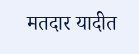मतदार यादीत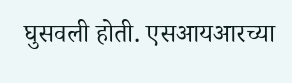घुसवली होती. एसआयआरच्या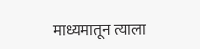माध्यमातून त्याला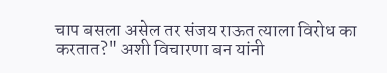चाप बसला असेल तर संजय राऊत त्याला विरोध का करतात?" अशी विचारणा बन यांनी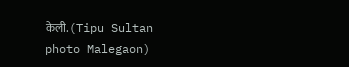केली.(Tipu Sultan photo Malegaon)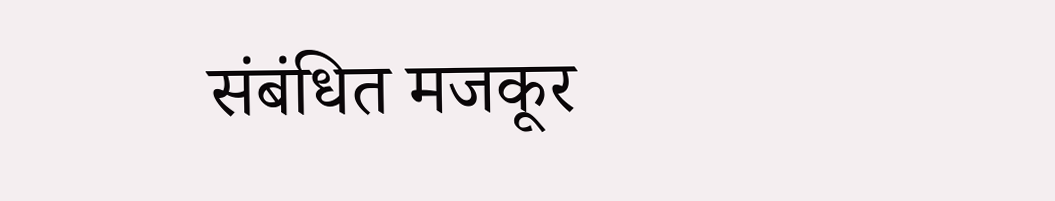संबंधित मजकूर